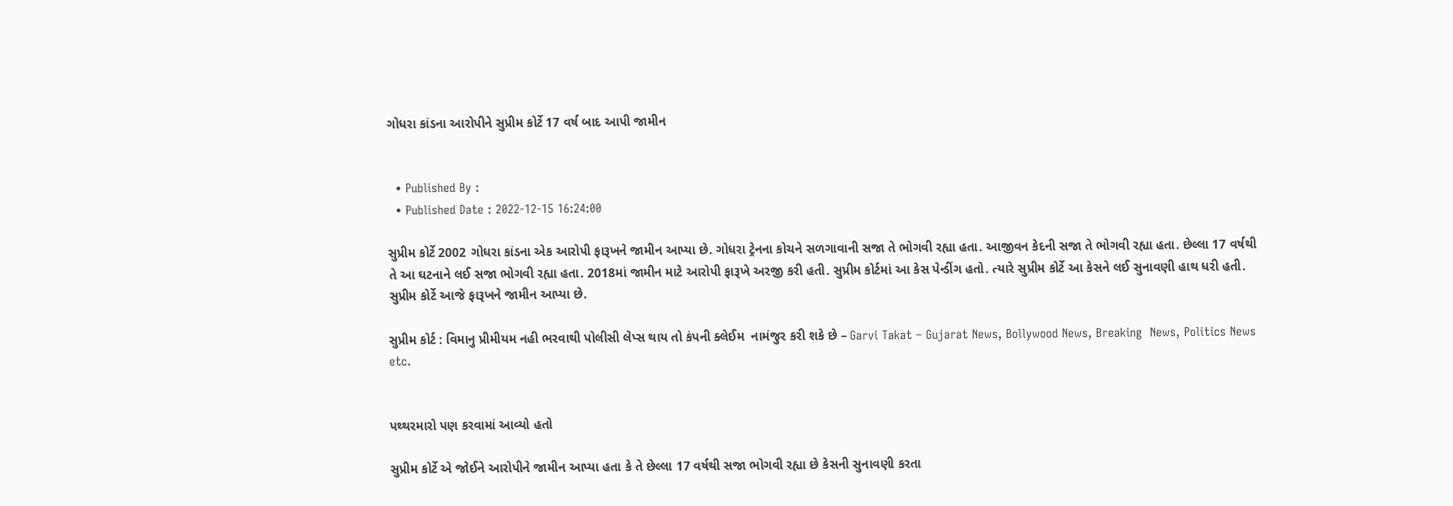ગોધરા કાંડના આરોપીને સુપ્રીમ કોર્ટે 17 વર્ષ બાદ આપી જામીન


  • Published By :
  • Published Date : 2022-12-15 16:24:00

સુપ્રીમ કોર્ટે 2002 ગોધરા કાંડના એક આરોપી ફારૂખને જામીન આપ્યા છે. ગોધરા ટ્રેનના કોચને સળગાવાની સજા તે ભોગવી રહ્યા હતા. આજીવન કેદની સજા તે ભોગવી રહ્યા હતા. છેલ્લા 17 વર્ષથી તે આ ઘટનાને લઈ સજા ભોગવી રહ્યા હતા. 2018માં જામીન માટે આરોપી ફારૂખે અરજી કરી હતી. સુપ્રીમ કોર્ટમાં આ કેસ પેન્ડીંગ હતો. ત્યારે સુપ્રીમ કોર્ટે આ કેસને લઈ સુનાવણી હાથ ધરી હતી. સુપ્રીમ કોર્ટે આજે ફારૂખને જામીન આપ્યા છે.

સુપ્રીમ કોર્ટ : વિમાનુ પ્રીમીયમ નહી ભરવાથી પોલીસી લેપ્સ થાય તો કંપની ક્લેઈમ  નામંજુર કરી શકે છે – Garvi Takat – Gujarat News, Bollywood News, Breaking  News, Politics News etc.


પથ્થરમારો પણ કરવામાં આવ્યો હતો

સુપ્રીમ કોર્ટે એ જોઈને આરોપીને જામીન આપ્યા હતા કે તે છેલ્લા 17 વર્ષથી સજા ભોગવી રહ્યા છે કેસની સુનાવણી કરતા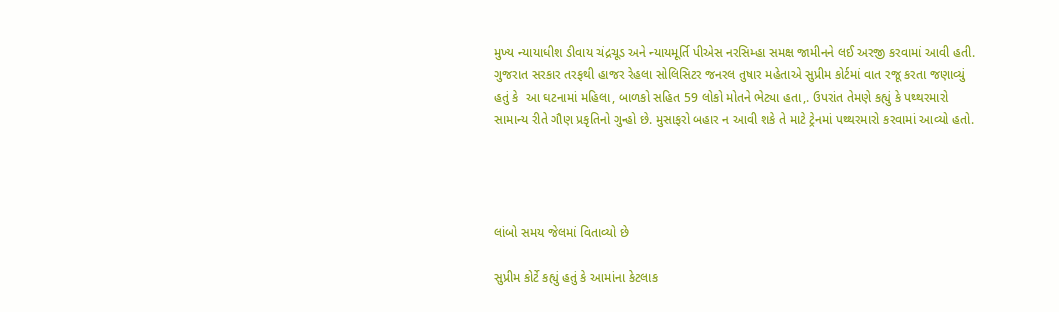મુખ્ય ન્યાયાધીશ ડીવાય ચંદ્રચૂડ અને ન્યાયમૂર્તિ પીએસ નરસિમ્હા સમક્ષ જામીનને લઈ અરજી કરવામાં આવી હતી. ગુજરાત સરકાર તરફથી હાજર રેહલા સોલિસિટર જનરલ તુષાર મહેતાએ સુપ્રીમ કોર્ટમાં વાત રજૂ કરતા જણાવ્યું હતું કે  આ ઘટનામાં મહિલા, બાળકો સહિત 59 લોકો મોતને ભેટ્યા હતા,. ઉપરાંત તેમણે કહ્યું કે પથ્થરમારો સામાન્ય રીતે ગૌણ પ્રકૃતિનો ગુન્હો છે. મુસાફરો બહાર ન આવી શકે તે માટે ટ્રેનમાં પથ્થરમારો કરવામાં આવ્યો હતો.




લાંબો સમય જેલમાં વિતાવ્યો છે

સુપ્રીમ કોર્ટે કહ્યું હતું કે આમાંના કેટલાક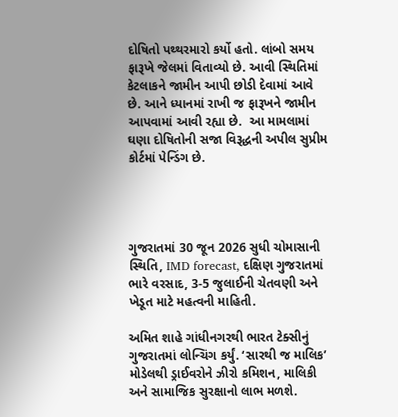દોષિતો પથ્થરમારો કર્યો હતો. લાંબો સમય ફારૂખે જેલમાં વિતાવ્યો છે. આવી સ્થિતિમાં કેટલાકને જામીન આપી છોડી દેવામાં આવે છે. આને ધ્યાનમાં રાખી જ ફારૂખને જામીન આપવામાં આવી રહ્યા છે.  આ મામલામાં ઘણા દોષિતોની સજા વિરૂદ્ધની અપીલ સુપ્રીમ કોર્ટમાં પેન્ડિંગ છે.




ગુજરાતમાં 30 જૂન 2026 સુધી ચોમાસાની સ્થિતિ, IMD forecast, દક્ષિણ ગુજરાતમાં ભારે વરસાદ, 3-5 જુલાઈની ચેતવણી અને ખેડૂત માટે મહત્વની માહિતી.

અમિત શાહે ગાંધીનગરથી ભારત ટેક્સીનું ગુજરાતમાં લોન્ચિંગ કર્યું. ‘સારથી જ માલિક’ મોડેલથી ડ્રાઈવરોને ઝીરો કમિશન, માલિકી અને સામાજિક સુરક્ષાનો લાભ મળશે.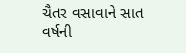ચૈતર વસાવાને સાત વર્ષની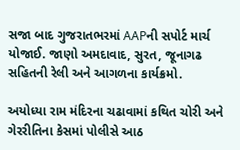સજા બાદ ગુજરાતભરમાં AAPની સપોર્ટ માર્ચ યોજાઈ. જાણો અમદાવાદ, સુરત, જૂનાગઢ સહિતની રેલી અને આગળના કાર્યક્રમો.

અયોધ્યા રામ મંદિરના ચઢાવામાં કથિત ચોરી અને ગેરરીતિના કેસમાં પોલીસે આઠ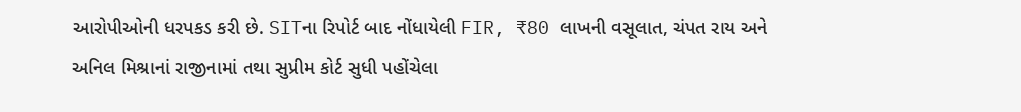આરોપીઓની ધરપકડ કરી છે. SITના રિપોર્ટ બાદ નોંધાયેલી FIR, ₹80 લાખની વસૂલાત, ચંપત રાય અને અનિલ મિશ્રાનાં રાજીનામાં તથા સુપ્રીમ કોર્ટ સુધી પહોંચેલા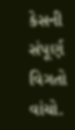કેસની સંપૂર્ણ વિગતો વાંચો.